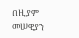በዚያም መሠዊያን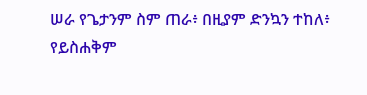ሠራ የጌታንም ስም ጠራ፥ በዚያም ድንኳን ተከለ፥ የይስሐቅም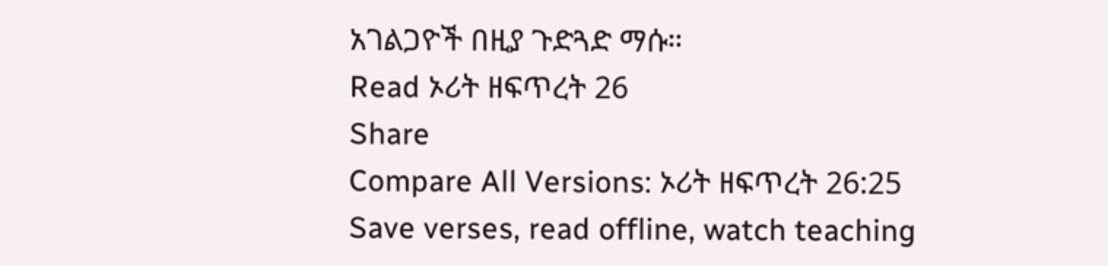አገልጋዮች በዚያ ጉድጓድ ማሱ።
Read ኦሪት ዘፍጥረት 26
Share
Compare All Versions: ኦሪት ዘፍጥረት 26:25
Save verses, read offline, watch teaching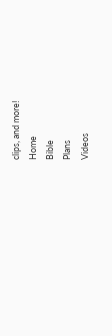clips, and more!
Home
Bible
Plans
Videos